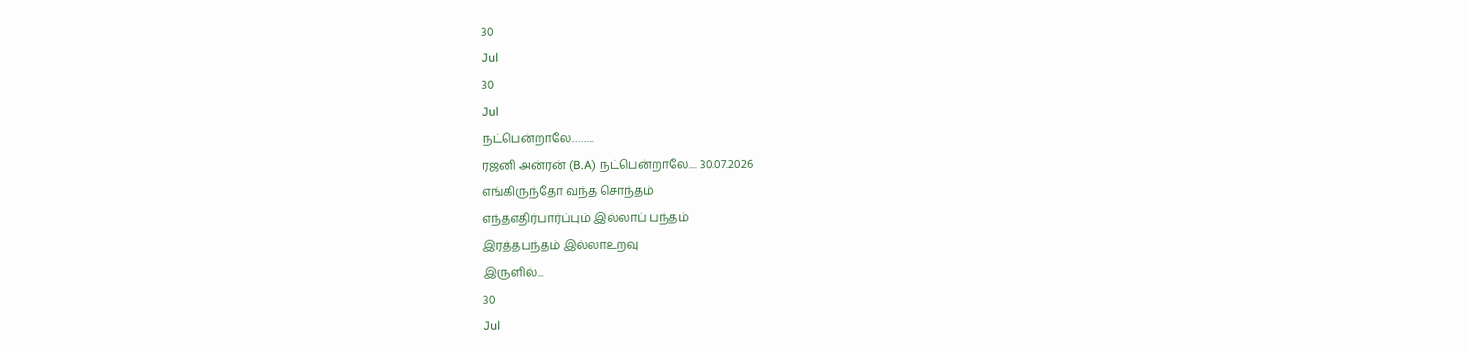30
Jul
30
Jul
நட்பென்றாலே……..
ரஜனி அன்ரன் (B.A) நட்பென்றாலே.... 30.07.2026
எங்கிருந்தோ வந்த சொந்தம்
எந்தஎதிர்பார்ப்பும் இல்லாப் பந்தம்
இரத்தபந்தம் இல்லாஉறவு
இருளில்...
30
Jul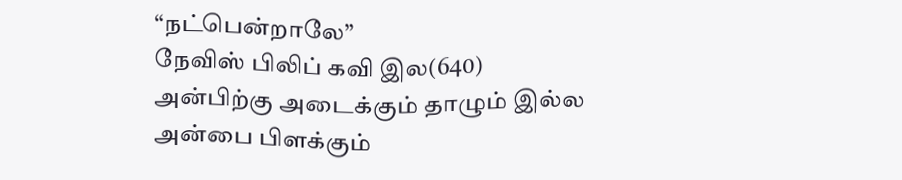“நட்பென்றாலே”
நேவிஸ் பிலிப் கவி இல(640)
அன்பிற்கு அடைக்கும் தாழும் இல்ல
அன்பை பிளக்கும்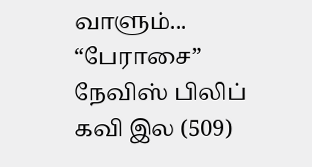வாளும்...
“பேராசை”
நேவிஸ் பிலிப் கவி இல (509)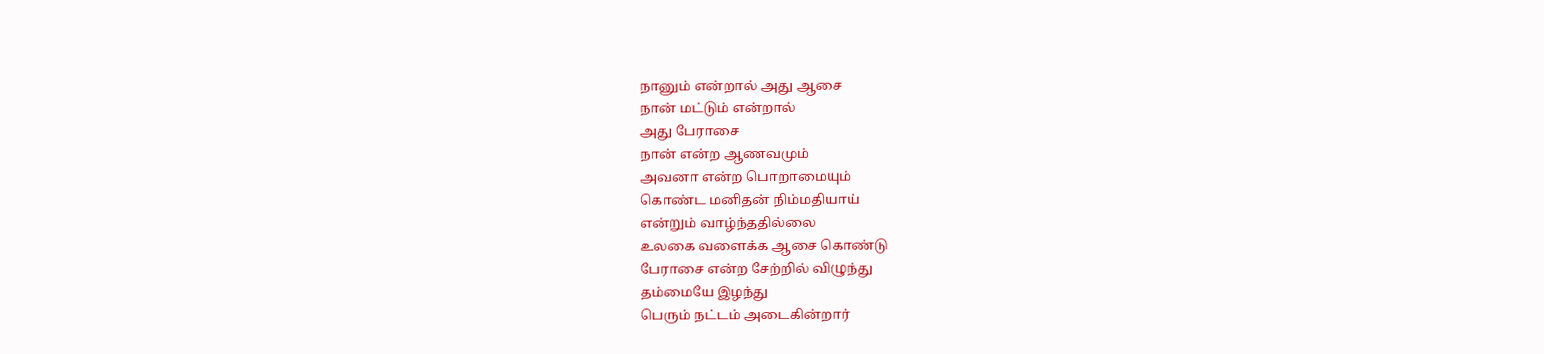நானும் என்றால் அது ஆசை
நான் மட்டும் என்றால்
அது பேராசை
நான் என்ற ஆணவமும்
அவனா என்ற பொறாமையும்
கொண்ட மனிதன் நிம்மதியாய்
என்றும் வாழ்ந்ததில்லை
உலகை வளைக்க ஆசை கொண்டு
பேராசை என்ற சேற்றில் விழுந்து
தம்மையே இழந்து
பெரும் நட்டம் அடைகின்றார்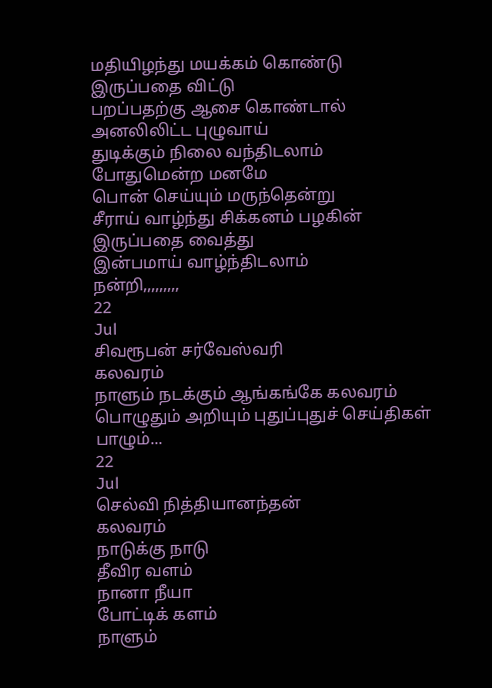மதியிழந்து மயக்கம் கொண்டு
இருப்பதை விட்டு
பறப்பதற்கு ஆசை கொண்டால்
அனலிலிட்ட புழுவாய்
துடிக்கும் நிலை வந்திடலாம்
போதுமென்ற மனமே
பொன் செய்யும் மருந்தென்று
சீராய் வாழ்ந்து சிக்கனம் பழகின்
இருப்பதை வைத்து
இன்பமாய் வாழ்ந்திடலாம்
நன்றி,,,,,,,,,
22
Jul
சிவரூபன் சர்வேஸ்வரி
கலவரம்
நாளும் நடக்கும் ஆங்கங்கே கலவரம்
பொழுதும் அறியும் புதுப்புதுச் செய்திகள்
பாழும்...
22
Jul
செல்வி நித்தியானந்தன்
கலவரம்
நாடுக்கு நாடு
தீவிர வளம்
நானா நீயா
போட்டிக் களம்
நாளும்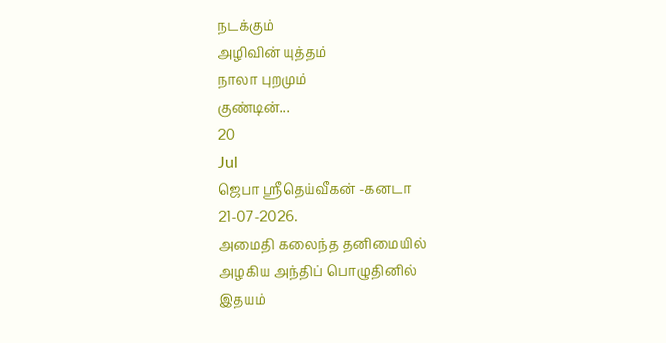நடக்கும்
அழிவின் யுத்தம்
நாலா புறமும்
குண்டின்...
20
Jul
ஜெபா ஸ்ரீதெய்வீகன் -கனடா
21-07-2026.
அமைதி கலைந்த தனிமையில்
அழகிய அந்திப் பொழுதினில்
இதயம்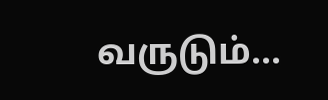வருடும்...